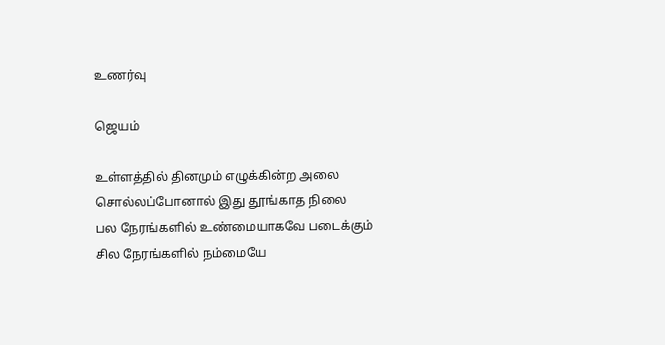உணர்வு

ஜெயம்

உள்ளத்தில் தினமும் எழுக்கின்ற அலை
சொல்லப்போனால் இது தூங்காத நிலை
பல நேரங்களில் உண்மையாகவே படைக்கும்
சில நேரங்களில் நம்மையே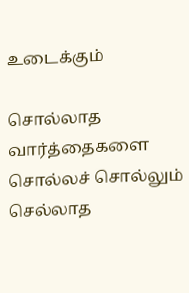உடைக்கும்

சொல்லாத வார்த்தைகளை சொல்லச் சொல்லும்
செல்லாத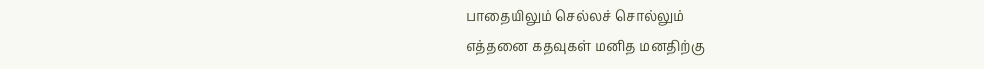பாதையிலும் செல்லச் சொல்லும்
எத்தனை கதவுகள் மனித மனதிற்கு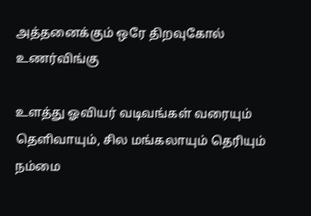அத்தனைக்கும் ஒரே திறவுகோல் உணர்விங்கு

உளத்து ஓவியர் வடிவங்கள் வரையும்
தெளிவாயும், சில மங்கலாயும் தெரியும்
நம்மை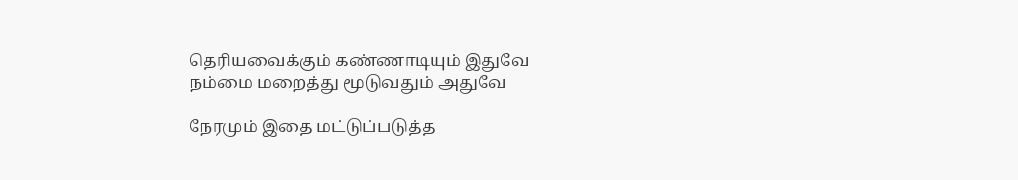தெரியவைக்கும் கண்ணாடியும் இதுவே
நம்மை மறைத்து மூடுவதும் அதுவே

நேரமும் இதை மட்டுப்படுத்த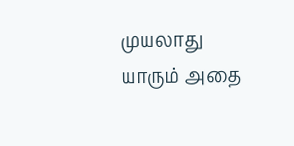முயலாது
யாரும் அதை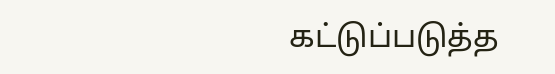கட்டுப்படுத்த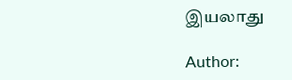இயலாது

Author: